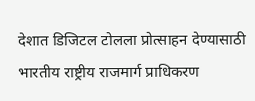देशात डिजिटल टोलला प्रोत्साहन देण्यासाठी भारतीय राष्ट्रीय राजमार्ग प्राधिकरण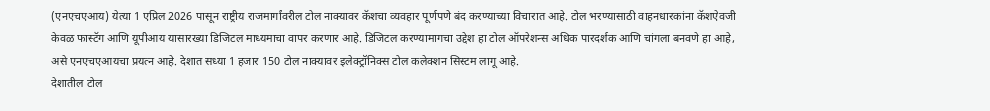(एनएचएआय) येत्या 1 एप्रिल 2026 पासून राष्ट्रीय राजमार्गांवरील टोल नाक्यावर कॅशचा व्यवहार पूर्णपणे बंद करण्याच्या विचारात आहे. टोल भरण्यासाठी वाहनधारकांना कॅशऐवजी केवळ फास्टॅग आणि यूपीआय यासारख्या डिजिटल माध्यमाचा वापर करणार आहे. डिजिटल करण्यामागचा उद्देश हा टोल ऑपरेशन्स अधिक पारदर्शक आणि चांगला बनवणे हा आहे, असे एनएचएआयचा प्रयत्न आहे. देशात सध्या 1 हजार 150 टोल नाक्यावर इलेक्ट्रॉनिक्स टोल कलेक्शन सिस्टम लागू आहे.
देशातील टोल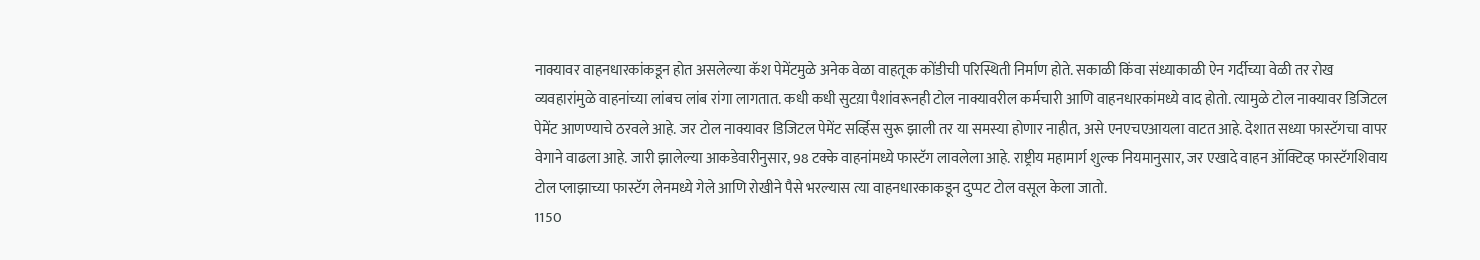नाक्यावर वाहनधारकांकडून होत असलेल्या कॅश पेमेंटमुळे अनेक वेळा वाहतूक कोंडीची परिस्थिती निर्माण होते. सकाळी किंवा संध्याकाळी ऐन गर्दीच्या वेळी तर रोख व्यवहारांमुळे वाहनांच्या लांबच लांब रांगा लागतात. कधी कधी सुटय़ा पैशांवरूनही टोल नाक्यावरील कर्मचारी आणि वाहनधारकांमध्ये वाद होतो. त्यामुळे टोल नाक्यावर डिजिटल पेमेंट आणण्याचे ठरवले आहे. जर टोल नाक्यावर डिजिटल पेमेंट सर्व्हिस सुरू झाली तर या समस्या होणार नाहीत, असे एनएचएआयला वाटत आहे. देशात सध्या फास्टॅगचा वापर वेगाने वाढला आहे. जारी झालेल्या आकडेवारीनुसार, 98 टक्के वाहनांमध्ये फास्टॅग लावलेला आहे. राष्ट्रीय महामार्ग शुल्क नियमानुसार, जर एखादे वाहन ऑक्टिव्ह फास्टॅगशिवाय टोल प्लाझाच्या फास्टॅग लेनमध्ये गेले आणि रोखीने पैसे भरल्यास त्या वाहनधारकाकडून दुप्पट टोल वसूल केला जातो.
1150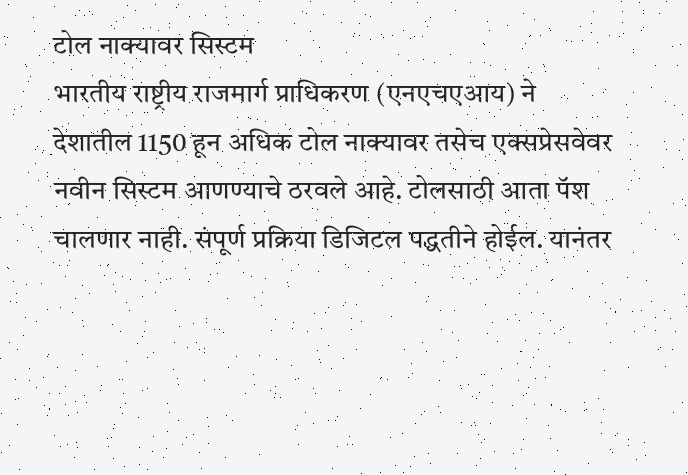टोल नाक्यावर सिस्टम
भारतीय राष्ट्रीय राजमार्ग प्राधिकरण (एनएचएआय) ने देशातील 1150 हून अधिक टोल नाक्यावर तसेच एक्सप्रेसवेवर नवीन सिस्टम आणण्याचे ठरवले आहे. टोलसाठी आता पॅश चालणार नाही. संपूर्ण प्रक्रिया डिजिटल पद्धतीने होईल. यानंतर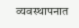व्यवस्थापनात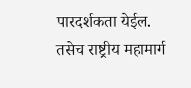पारदर्शकता येईल. तसेच राष्ट्रीय महामार्ग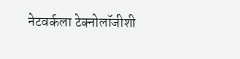नेटवर्कला टेक्नोलॉजीशी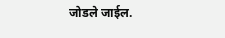जोडले जाईल.